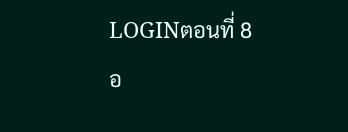LOGINตอนที่ 8
อ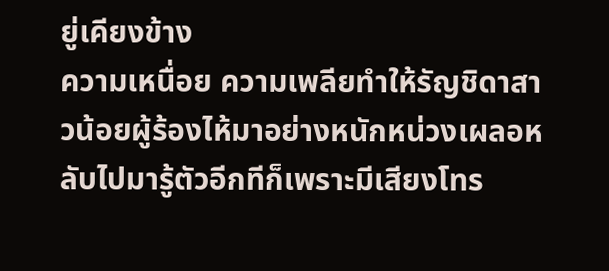ยู่เคียงข้าง
ความเหนื่อย ความเพลียทำให้รัญชิดาสาวน้อยผู้ร้องไห้มาอย่างหนักหน่วงเผลอหลับไปมารู้ตัวอีกทีก็เพราะมีเสียงโทร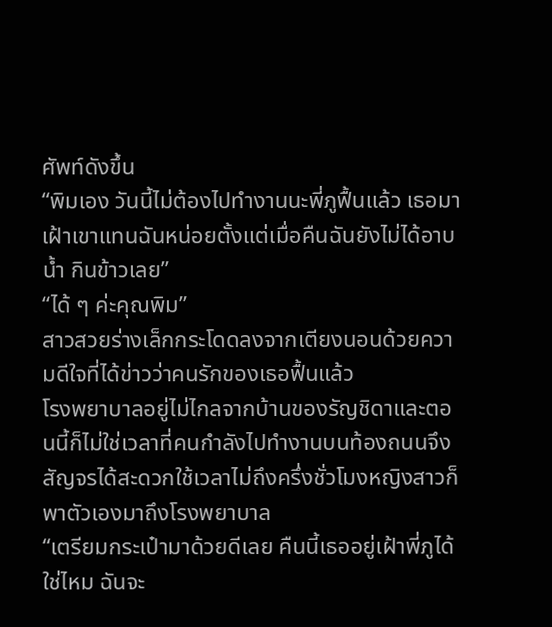ศัพท์ดังขึ้น
“พิมเอง วันนี้ไม่ต้องไปทำงานนะพี่ภูฟื้นแล้ว เธอมาเฝ้าเขาแทนฉันหน่อยตั้งแต่เมื่อคืนฉันยังไม่ได้อาบน้ำ กินข้าวเลย”
“ได้ ๆ ค่ะคุณพิม”
สาวสวยร่างเล็กกระโดดลงจากเตียงนอนด้วยความดีใจที่ได้ข่าวว่าคนรักของเธอฟื้นแล้ว
โรงพยาบาลอยู่ไม่ไกลจากบ้านของรัญชิดาและตอนนี้ก็ไม่ใช่เวลาที่คนกำลังไปทำงานบนท้องถนนจึงสัญจรได้สะดวกใช้เวลาไม่ถึงครึ่งชั่วโมงหญิงสาวก็พาตัวเองมาถึงโรงพยาบาล
“เตรียมกระเป๋ามาด้วยดีเลย คืนนี้เธออยู่เฝ้าพี่ภูได้ใช่ไหม ฉันจะ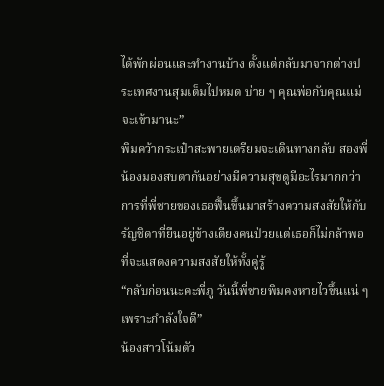ได้พักผ่อนและทำงานบ้าง ตั้งแต่กลับมาจากต่างประเทศงานสุมเต็มไปหมด บ่าย ๆ คุณพ่อกับคุณแม่จะเข้ามานะ”
พิมคว้ากระเป๋าสะพายเตรียมจะเดินทางกลับ สองพี่น้องมองสบตากันอย่างมีความสุขดูมีอะไรมากกว่าการที่พี่ชายของเธอฟื้นขึ้นมาสร้างความสงสัยให้กับรัญชิดาที่ยืนอยู่ข้างเตียงคนป่วยแต่เธอก็ไม่กล้าพอที่จะแสดงความสงสัยให้ทั้งคู่รู้
“กลับก่อนนะคะพี่ภู วันนี้พี่ชายพิมคงหายไวขึ้นแน่ ๆ เพราะกำลังใจดี”
น้องสาวโน้มตัว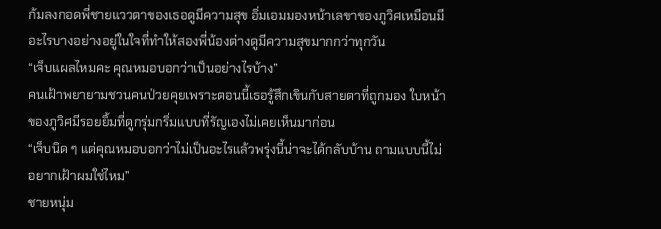ก้มลงกอดพี่ชายแววตาของเธอดูมีความสุข อิ่มเอมมองหน้าเลขาของภูวิศเหมือนมีอะไรบางอย่างอยู่ในใจที่ทำให้สองพี่น้องต่างดูมีความสุขมากกว่าทุกวัน
“เจ็บแผลไหมคะ คุณหมอบอกว่าเป็นอย่างไรบ้าง”
คนเฝ้าพยายามชวนคนป่วยคุยเพราะตอนนี้เธอรู้สึกเขินกับสายตาที่ถูกมอง ใบหน้าของภูวิศมีรอยยิ้มที่ดูกรุ่มกริ่มแบบที่รัญเองไม่เคยเห็นมาก่อน
“เจ็บนิด ๆ แต่คุณหมอบอกว่าไม่เป็นอะไรแล้วพรุ่งนี้น่าจะได้กลับบ้าน ถามแบบนี้ไม่อยากเฝ้าผมใช่ไหม”
ชายหนุ่ม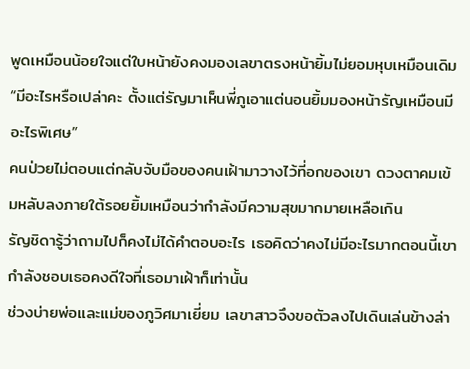พูดเหมือนน้อยใจแต่ใบหน้ายังคงมองเลขาตรงหน้ายิ้มไม่ยอมหุบเหมือนเดิม
“มีอะไรหรือเปล่าคะ ตั้งแต่รัญมาเห็นพี่ภูเอาแต่นอนยิ้มมองหน้ารัญเหมือนมีอะไรพิเศษ”
คนป่วยไม่ตอบแต่กลับจับมือของคนเฝ้ามาวางไว้ที่อกของเขา ดวงตาคมเข้มหลับลงภายใต้รอยยิ้มเหมือนว่ากำลังมีความสุขมากมายเหลือเกิน
รัญชิดารู้ว่าถามไปก็คงไม่ได้คำตอบอะไร เธอคิดว่าคงไม่มีอะไรมากตอนนี้เขากำลังชอบเธอคงดีใจที่เธอมาเฝ้าก็เท่านั้น
ช่วงบ่ายพ่อและแม่ของภูวิศมาเยี่ยม เลขาสาวจึงขอตัวลงไปเดินเล่นข้างล่า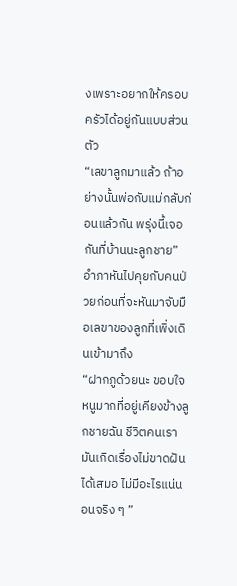งเพราะอยากให้ครอบครัวได้อยู่กันแบบส่วนตัว
“เลขาลูกมาแล้ว ถ้าอย่างนั้นพ่อกับแม่กลับก่อนแล้วกัน พรุ่งนี้เจอกันที่บ้านนะลูกชาย”
อำภาหันไปคุยกับคนป่วยก่อนที่จะหันมาจับมือเลขาของลูกที่เพิ่งเดินเข้ามาถึง
“ฝากภูด้วยนะ ขอบใจหนูมากที่อยู่เคียงข้างลูกชายฉัน ชีวิตคนเรามันเกิดเรื่องไม่ขาดฝันได้เสมอ ไม่มีอะไรแน่นอนจริง ๆ ”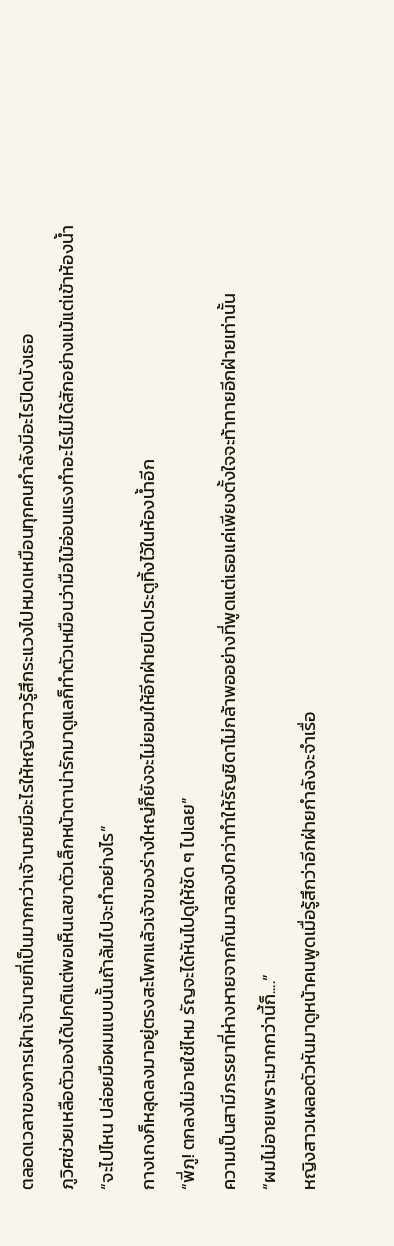ตลอดเวลาของการเฝ้าเจ้านายที่เป็นมากกว่าเจ้านายมีอะไรให้หญิงสาวรู้สึกระแวงไปหมดเหมือนทุกคนกำลังมีอะไรปิดบังเธอ
ภูวิศช่วยเหลือตัวเองได้ปกติแต่พอเห็นเลขาตัวเล็กหน้าตาน่ารักมาดูแลก็ทำตัวเหมือนว่ามือไม้อ่อนแรงทำอะไรไม่ได้สักอย่างแม้แต่เข้าห้องน้ำ
“จะไปไหน ปล่อยมือผมแบบนั้นถ้าล้มไปจะทำอย่างไร”
กางเกงก็หลุดลงมาอยู่ตรงสะโพกแล้วเจ้าของร่างใหญ่ก็ยังจะไม่ยอมให้อีกฝ่ายปิดประตูทิ้งไว้ในห้องน้ำอีก
“พี่ภู! ตกลงไม่อายใช่ไหม รัญจะได้หันไปดูให้ชัด ๆ ไปเลย”
ความเป็นสามีภรรยาที่ห่างหายจากกันมาสองปีกว่าทำให้รัญชิดาไม่กล้าพออย่างที่พูดแต่เธอแค่เพียงตั้งใจจะท้าทายอีกฝ่ายเท่านั้น
“ผมไม่อายเพราะมากกว่านี้ก็....”
หญิงสาวเผลอตัวหันมาดูหน้าคนพูดเมื่อรู้สึกว่าอีกฝ่ายกำลังจะจำเรื่อ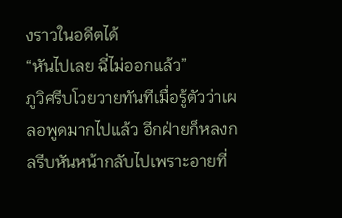งราวในอดีตได้
“หันไปเลย ฉี่ไม่ออกแล้ว”
ภูวิศรีบโวยวายทันทีเมื่อรู้ตัวว่าเผลอพูดมากไปแล้ว อีกฝ่ายก็หลงกลรีบหันหน้ากลับไปเพราะอายที่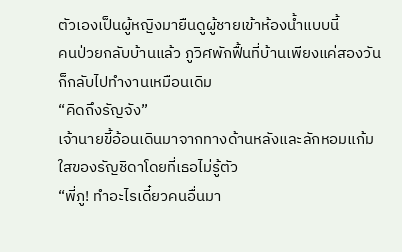ตัวเองเป็นผู้หญิงมายืนดูผู้ชายเข้าห้องน้ำแบบนี้
คนป่วยกลับบ้านแล้ว ภูวิศพักฟื้นที่บ้านเพียงแค่สองวันก็กลับไปทำงานเหมือนเดิม
“คิดถึงรัญจัง”
เจ้านายขี้อ้อนเดินมาจากทางด้านหลังและลักหอมแก้มใสของรัญชิดาโดยที่เธอไม่รู้ตัว
“พี่ภู! ทำอะไรเดี๋ยวคนอื่นมา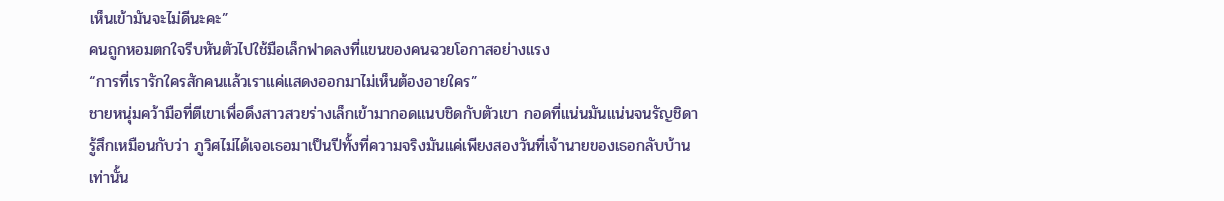เห็นเข้ามันจะไม่ดีนะคะ”
คนถูกหอมตกใจรีบหันตัวไปใช้มือเล็กฟาดลงที่แขนของคนฉวยโอกาสอย่างแรง
“การที่เรารักใครสักคนแล้วเราแค่แสดงออกมาไม่เห็นต้องอายใคร”
ชายหนุ่มคว้ามือที่ตีเขาเพื่อดึงสาวสวยร่างเล็กเข้ามากอดแนบชิดกับตัวเขา กอดที่แน่นมันแน่นจนรัญชิดารู้สึกเหมือนกับว่า ภูวิศไม่ได้เจอเธอมาเป็นปีทั้งที่ความจริงมันแค่เพียงสองวันที่เจ้านายของเธอกลับบ้านเท่านั้น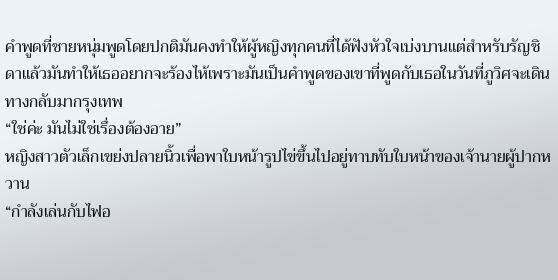คำพูดที่ชายหนุ่มพูดโดยปกติมันคงทำให้ผู้หญิงทุกคนที่ได้ฟังหัวใจเบ่งบานแต่สำหรับรัญชิดาแล้วมันทำให้เธออยากจะร้องไห้เพราะมันเป็นคำพูดของเขาที่พูดกับเธอในวันที่ภูวิศจะเดินทางกลับมากรุงเทพ
“ใช่ค่ะ มันไม่ใช่เรื่องต้องอาย”
หญิงสาวตัวเล็กเขย่งปลายนิ้วเพื่อพาใบหน้ารูปไข่ขึ้นไปอยู่ทาบทับใบหน้าของเจ้านายผู้ปากหวาน
“กำลังเล่นกับไฟอ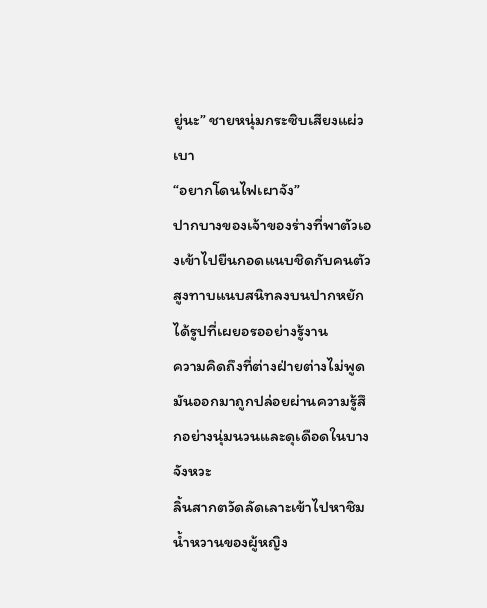ยู่นะ” ชายหนุ่มกระซิบเสียงแผ่วเบา
“อยากโดนไฟเผาจัง”
ปากบางของเจ้าของร่างที่พาตัวเองเข้าไปยืนกอดแนบชิดกับคนตัวสูงทาบแนบสนิทลงบนปากหยักได้รูปที่เผยอรออย่างรู้งาน
ความคิดถึงที่ต่างฝ่ายต่างไม่พูดมันออกมาถูกปล่อยผ่านความรู้สึกอย่างนุ่มนวนและดุเดือดในบางจังหวะ
ลิ้นสากตวัดลัดเลาะเข้าไปหาชิมน้ำหวานของผู้หญิง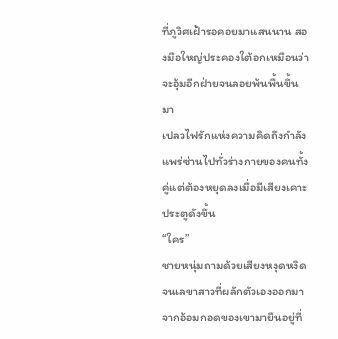ที่ภูวิศเฝ้ารอคอยมาแสนนาน สองมือใหญ่ประคองใต้อกเหมือนว่าจะอุ้มอีกฝ่ายจนลอยพ้นพื้นขึ้นมา
เปลวไฟรักแห่งความคิดถึงกำลังแพร่ซ่านไปทั่วร่างกายของคนทั้งคู่แต่ต้องหยุดลงเมื่อมีเสียงเคาะประตูดังขึ้น
“ใคร”
ชายหนุ่มถามด้วยเสียงหงุดหงิดจนเลขาสาวที่ผลักตัวเองออกมาจากอ้อมกอดของเขามายืนอยู่ที่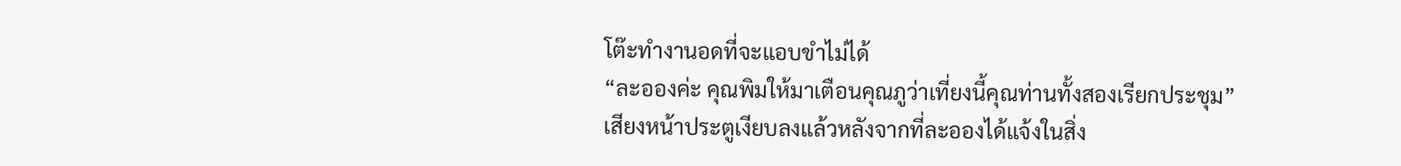โต๊ะทำงานอดที่จะแอบขำไม่ได้
“ละอองค่ะ คุณพิมให้มาเตือนคุณภูว่าเที่ยงนี้คุณท่านทั้งสองเรียกประชุม”
เสียงหน้าประตูเงียบลงแล้วหลังจากที่ละอองได้แจ้งในสิ่ง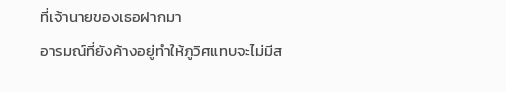ที่เจ้านายของเธอฝากมา
อารมณ์ที่ยังค้างอยู่ทำให้ภูวิศแทบจะไม่มีส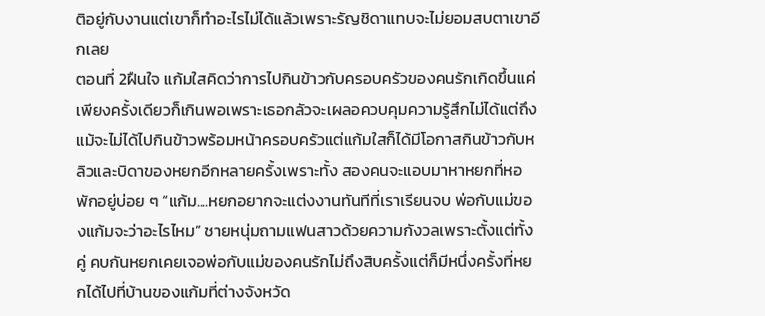ติอยู่กับงานแต่เขาก็ทำอะไรไม่ได้แล้วเพราะรัญชิดาแทบจะไม่ยอมสบตาเขาอีกเลย
ตอนที่ 2ฝืนใจ แก้มใสคิดว่าการไปกินข้าวกับครอบครัวของคนรักเกิดขึ้นแค่เพียงครั้งเดียวก็เกินพอเพราะเธอกลัวจะเผลอควบคุมความรู้สึกไม่ได้แต่ถึงแม้จะไม่ได้ไปกินข้าวพร้อมหน้าครอบครัวแต่แก้มใสก็ได้มีโอกาสกินข้าวกับหลิวและบิดาของหยกอีกหลายครั้งเพราะทั้ง สองคนจะแอบมาหาหยกที่หอพักอยู่บ่อย ๆ “แก้ม....หยกอยากจะแต่งงานทันทีที่เราเรียนจบ พ่อกับแม่ของแก้มจะว่าอะไรไหม” ชายหนุ่มถามแฟนสาวด้วยความกังวลเพราะตั้งแต่ทั้งคู่ คบกันหยกเคยเจอพ่อกับแม่ของคนรักไม่ถึงสิบครั้งแต่ก็มีหนึ่งครั้งที่หยกได้ไปที่บ้านของแก้มที่ต่างจังหวัด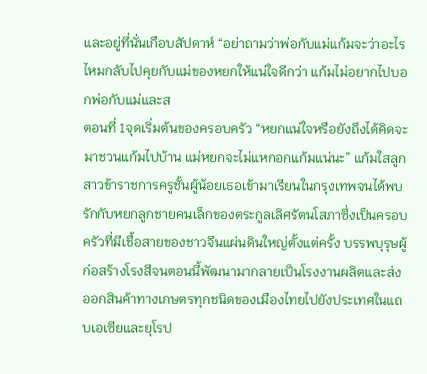และอยู่ที่นั่นเกือบสัปดาห์ “อย่าถามว่าพ่อกับแม่แก้มจะว่าอะไรไหมกลับไปคุยกับแม่ของหยกให้แน่ใจดีกว่า แก้มไม่อยากไปบอกพ่อกับแม่และส
ตอนที่ 1จุดเริ่มต้นของครอบครัว “หยกแน่ใจหรือยังถึงได้คิดจะมาชวนแก้มไปบ้าน แม่หยกจะไม่แหกอกแก้มแน่นะ” แก้มใสลูกสาวข้าราชการครูชั้นผู้น้อยเธอเข้ามาเรียนในกรุงเทพจนได้พบรักกับหยกลูกชายคนเล็กของตระกูลเลิศรัตนโสภาซึ่งเป็นครอบครัวที่มีเชื้อสายของชาวจีนแผ่นดินใหญ่ตั้งแต่ครั้ง บรรพบุรุษผู้ก่อสร้างโรงสีจนตอนนี้พัฒนามากลายเป็นโรงงานผลิตและส่งออกสินค้าทางเกษตรทุกชนิดของเมืองไทยไปยังประเทศในแถบเอเซียและยุโรป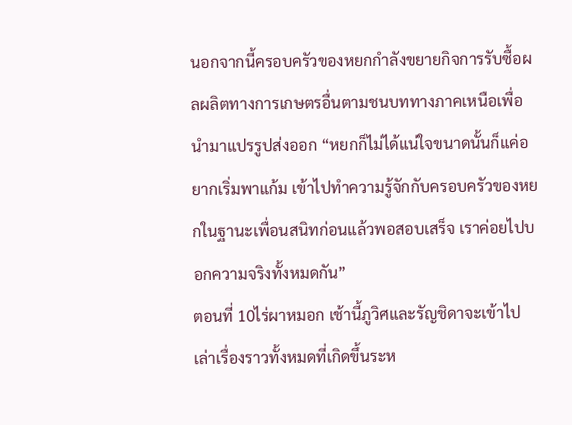นอกจากนี้ครอบครัวของหยกกำลังขยายกิจการรับซื้อผลผลิตทางการเกษตรอื่นตามชนบททางภาคเหนือเพื่อนำมาแปรรูปส่งออก “หยกก็ไม่ได้แน่ใจขนาดนั้นก็แค่อยากเริ่มพาแก้ม เข้าไปทำความรู้จักกับครอบครัวของหยกในฐานะเพื่อนสนิทก่อนแล้วพอสอบเสร็จ เราค่อยไปบอกความจริงทั้งหมดกัน”
ตอนที่ 10ไร่ผาหมอก เช้านี้ภูวิศและรัญชิดาจะเข้าไปเล่าเรื่องราวทั้งหมดที่เกิดขึ้นระห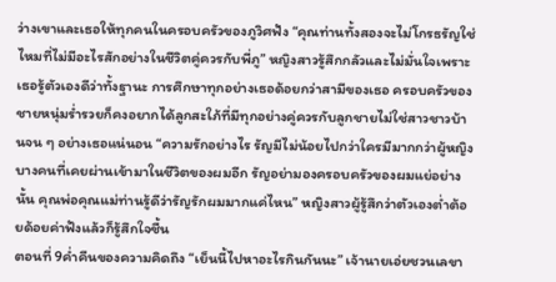ว่างเขาและเธอให้ทุกคนในครอบครัวของภูวิศฟัง “คุณท่านทั้งสองจะไม่โกรธรัญใช่ไหมที่ไม่มีอะไรสักอย่างในชีวิตคู่ควรกับพี่ภู” หญิงสาวรู้สึกกลัวและไม่มั่นใจเพราะเธอรู้ตัวเองดีว่าทั้งฐานะ การศึกษาทุกอย่างเธอด้อยกว่าสามีของเธอ ครอบครัวของชายหนุ่มร่ำรวยก็คงอยากได้ลูกสะใภ้ที่มีทุกอย่างคู่ควรกับลูกชายไม่ใช่สาวชาวบ้านจน ๆ อย่างเธอแน่นอน “ความรักอย่างไร รัญมีไม่น้อยไปกว่าใครมีมากกว่าผู้หญิงบางคนที่เคยผ่านเข้ามาในชีวิตของผมอีก รัญอย่ามองครอบครัวของผมแย่อย่างนั้น คุณพ่อคุณแม่ท่านรู้ดีว่ารัญรักผมมากแค่ไหน” หญิงสาวผู้รู้สึกว่าตัวเองต่ำต้อยด้อยค่าฟังแล้วก็รู้สึกใจชื้น
ตอนที่ 9ค่ำคืนของความคิดถึง “เย็นนี้ไปหาอะไรกินกันนะ” เจ้านายเอ่ยชวนเลขา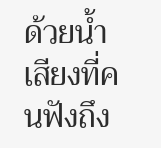ด้วยน้ำเสียงที่คนฟังถึง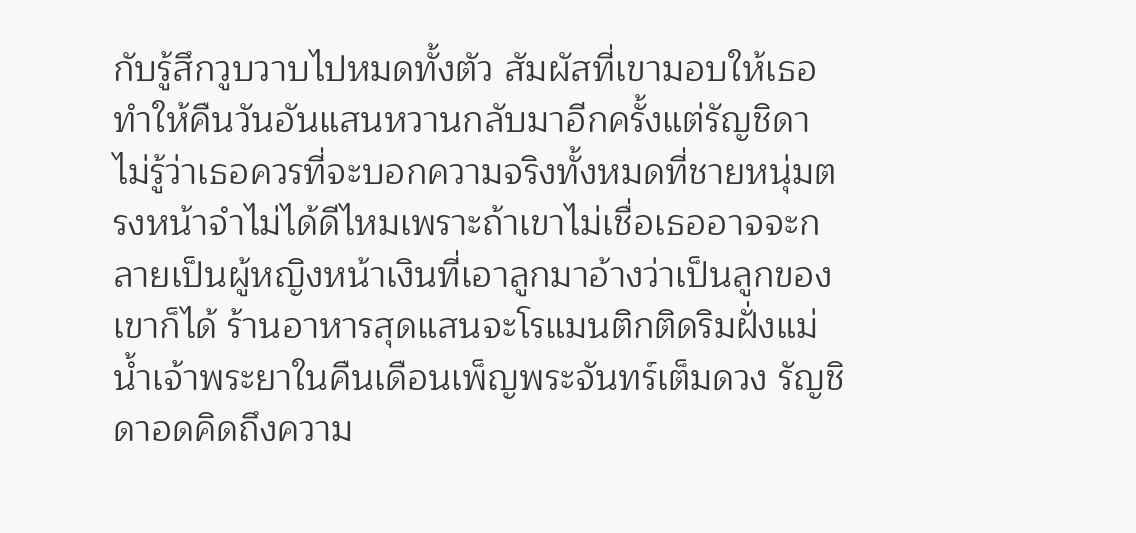กับรู้สึกวูบวาบไปหมดทั้งตัว สัมผัสที่เขามอบให้เธอทำให้คืนวันอันแสนหวานกลับมาอีกครั้งแต่รัญชิดาไม่รู้ว่าเธอควรที่จะบอกความจริงทั้งหมดที่ชายหนุ่มตรงหน้าจำไม่ได้ดีไหมเพราะถ้าเขาไม่เชื่อเธออาจจะกลายเป็นผู้หญิงหน้าเงินที่เอาลูกมาอ้างว่าเป็นลูกของเขาก็ได้ ร้านอาหารสุดแสนจะโรแมนติกติดริมฝั่งแม่น้ำเจ้าพระยาในคืนเดือนเพ็ญพระจันทร์เต็มดวง รัญชิดาอดคิดถึงความ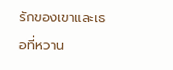รักของเขาและเธอที่หวาน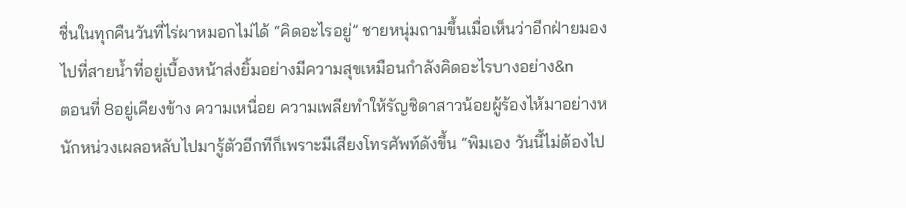ชื่นในทุกคืนวันที่ไร่ผาหมอกไม่ได้ “คิดอะไรอยู่” ชายหนุ่มถามขึ้นเมื่อเห็นว่าอีกฝ่ายมองไปที่สายน้ำที่อยู่เบื้องหน้าส่งยิ้มอย่างมีความสุขเหมือนกำลังคิดอะไรบางอย่าง&n
ตอนที่ 8อยู่เคียงข้าง ความเหนื่อย ความเพลียทำให้รัญชิดาสาวน้อยผู้ร้องไห้มาอย่างหนักหน่วงเผลอหลับไปมารู้ตัวอีกทีก็เพราะมีเสียงโทรศัพท์ดังขึ้น “พิมเอง วันนี้ไม่ต้องไป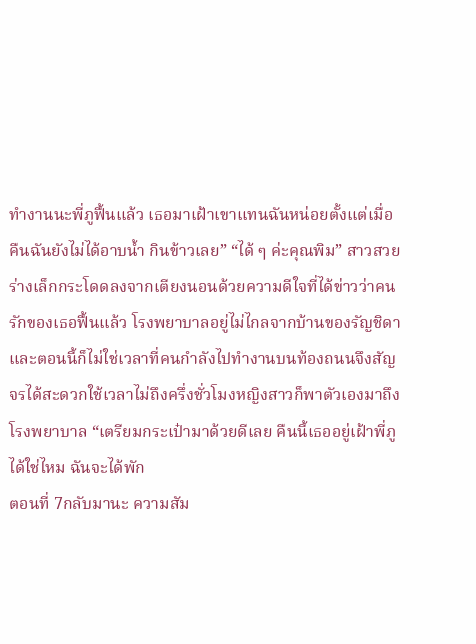ทำงานนะพี่ภูฟื้นแล้ว เธอมาเฝ้าเขาแทนฉันหน่อยตั้งแต่เมื่อคืนฉันยังไม่ได้อาบน้ำ กินข้าวเลย” “ได้ ๆ ค่ะคุณพิม” สาวสวยร่างเล็กกระโดดลงจากเตียงนอนด้วยความดีใจที่ได้ข่าวว่าคนรักของเธอฟื้นแล้ว โรงพยาบาลอยู่ไม่ไกลจากบ้านของรัญชิดาและตอนนี้ก็ไม่ใช่เวลาที่คนกำลังไปทำงานบนท้องถนนจึงสัญจรได้สะดวกใช้เวลาไม่ถึงครึ่งชั่วโมงหญิงสาวก็พาตัวเองมาถึงโรงพยาบาล “เตรียมกระเป๋ามาด้วยดีเลย คืนนี้เธออยู่เฝ้าพี่ภูได้ใช่ไหม ฉันจะได้พัก
ตอนที่ 7กลับมานะ ความสัม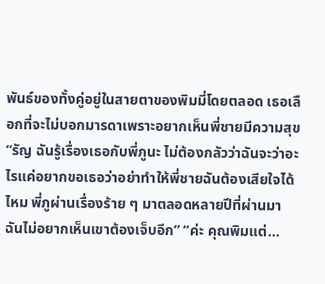พันธ์ของทั้งคู่อยู่ในสายตาของพิมมี่โดยตลอด เธอเลือกที่จะไม่บอกมารดาเพราะอยากเห็นพี่ชายมีความสุข “รัญ ฉันรู้เรื่องเธอกับพี่ภูนะ ไม่ต้องกลัวว่าฉันจะว่าอะไรแค่อยากขอเธอว่าอย่าทำให้พี่ชายฉันต้องเสียใจได้ไหม พี่ภูผ่านเรื่องร้าย ๆ มาตลอดหลายปีที่ผ่านมา ฉันไม่อยากเห็นเขาต้องเจ็บอีก” “ค่ะ คุณพิมแต่...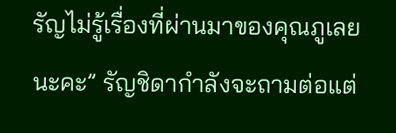รัญไม่รู้เรื่องที่ผ่านมาของคุณภูเลยนะคะ” รัญชิดากำลังจะถามต่อแต่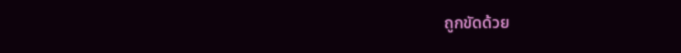ถูกขัดด้วย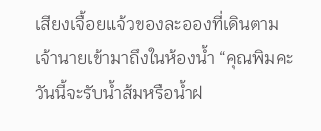เสียงเจื้อยแจ้วของละอองที่เดินตามเจ้านายเข้ามาถึงในห้องน้ำ “คุณพิมคะ วันนี้จะรับน้ำส้มหรือน้ำฝ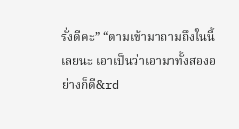รั่งดีคะ” “ตามเข้ามาถามถึงในนี้เลยนะ เอาเป็นว่าเอามาทั้งสองอย่างก็ดี&rd